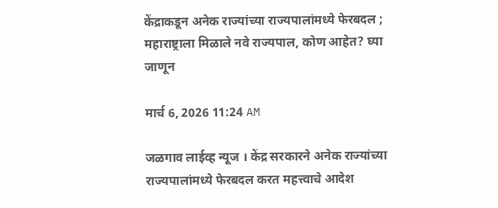केंद्राकडून अनेक राज्यांच्या राज्यपालांमध्ये फेरबदल ; महाराष्ट्राला मिळाले नवे राज्यपाल, कोण आहेत? घ्या जाणून

मार्च 6, 2026 11:24 AM

जळगाव लाईव्ह न्यूज । केंद्र सरकारने अनेक राज्यांच्या राज्यपालांमध्ये फेरबदल करत महत्त्वाचे आदेश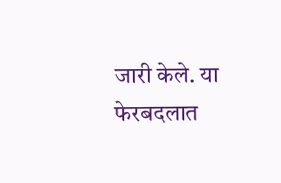जारी केले. या फेरबदलात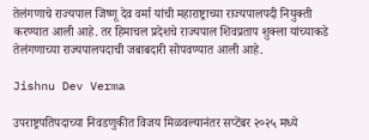तेलंगणाचे राज्यपाल जिष्णू देव वर्मा यांची महाराष्ट्राच्या राज्यपालपदी नियुक्ती करण्यात आली आहे. तर हिमाचल प्रदेशचे राज्यपाल शिवप्रताप शुक्ला यांच्याकडे तेलंगणाच्या राज्यपालपदाची जबाबदारी सोपवण्यात आली आहे.

Jishnu Dev Verma

उपराष्ट्रपति‍पदाच्या निवडणुकीत विजय मिळवल्यानंतर सप्टेंबर २०२५ मध्ये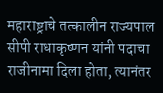महाराष्ट्राचे तत्कालीन राज्यपाल सीपी राधाकृष्णन यांनी पदाचा राजीनामा दिला होता, त्यानंतर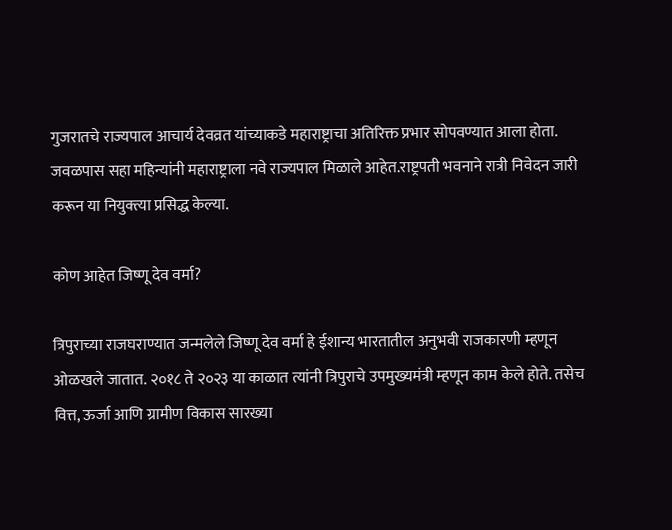गुजरातचे राज्यपाल आचार्य देवव्रत यांच्याकडे महाराष्ट्राचा अतिरिक्त प्रभार सोपवण्यात आला होता. जवळपास सहा महिन्यांनी महाराष्ट्राला नवे राज्यपाल मिळाले आहेत.राष्ट्रपती भवनाने रात्री निवेदन जारी करून या नियुक्त्या प्रसिद्ध केल्या.

कोण आहेत जिष्णू देव वर्मा?

त्रिपुराच्या राजघराण्यात जन्मलेले जिष्णू देव वर्मा हे ईशान्य भारतातील अनुभवी राजकारणी म्हणून ओळखले जातात. २०१८ ते २०२३ या काळात त्यांनी त्रिपुराचे उपमुख्यमंत्री म्हणून काम केले होते. तसेच वित्त, ऊर्जा आणि ग्रामीण विकास सारख्या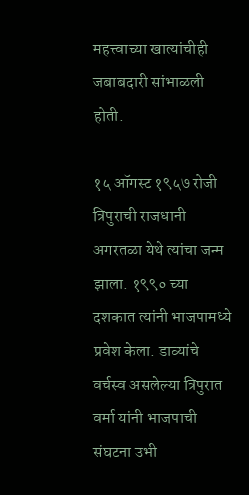महत्त्वाच्या खात्यांचीही जबाबदारी सांभाळली होती.

१५ ऑगस्ट १९५७ रोजी त्रिपुराची राजधानी अगरतळा येथे त्यांचा जन्म झाला. १९९० च्या दशकात त्यांनी भाजपामध्ये प्रवेश केला. डाव्यांचे वर्चस्व असलेल्या त्रिपुरात वर्मा यांनी भाजपाची संघटना उभी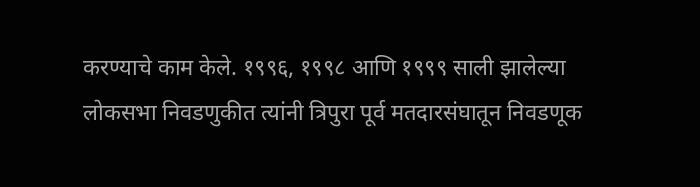करण्याचे काम केले. १९९६, १९९८ आणि १९९९ साली झालेल्या लोकसभा निवडणुकीत त्यांनी त्रिपुरा पूर्व मतदारसंघातून निवडणूक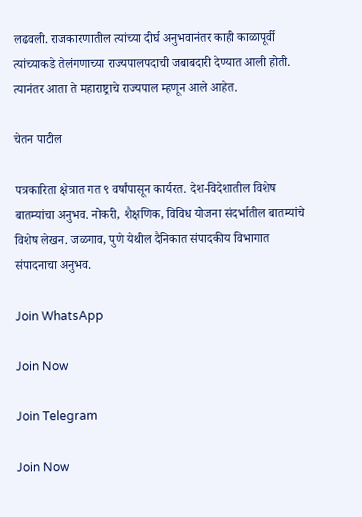लढवली. राजकारणातील त्यांच्या दीर्घ अनुभवानंतर काही काळापूर्वी त्यांच्याकडे तेलंगणाच्या राज्यपालपदाची जबाबदारी देण्यात आली होती. त्यानंतर आता ते महाराष्ट्राचे राज्यपाल म्हणून आले आहेत.

चेतन पाटील

पत्रकारिता क्षेत्रात गत ९ वर्षांपासून कार्यरत. देश-विदेशातील विशेष बातम्यांचा अनुभव. नोकरी, शैक्षणिक, विविध योजना संदर्भातील बातम्यांचे विशेष लेखन. जळगाव, पुणे येथील दैनिकात संपादकीय विभागात संपादनाचा अनुभव.

Join WhatsApp

Join Now

Join Telegram

Join Now